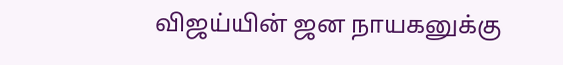விஜய்யின் ஜன நாயகனுக்கு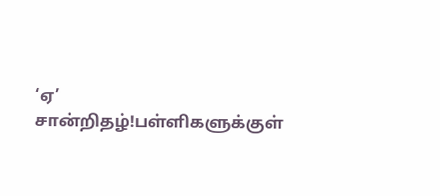‘ஏ’ சான்றிதழ்!பள்ளிகளுக்குள்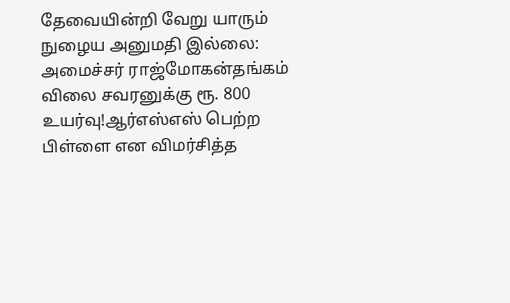தேவையின்றி வேறு யாரும் நுழைய அனுமதி இல்லை: அமைச்சர் ராஜ்மோகன்தங்கம் விலை சவரனுக்கு ரூ. 800 உயர்வு!ஆர்எஸ்எஸ் பெற்ற பிள்ளை என விமர்சித்த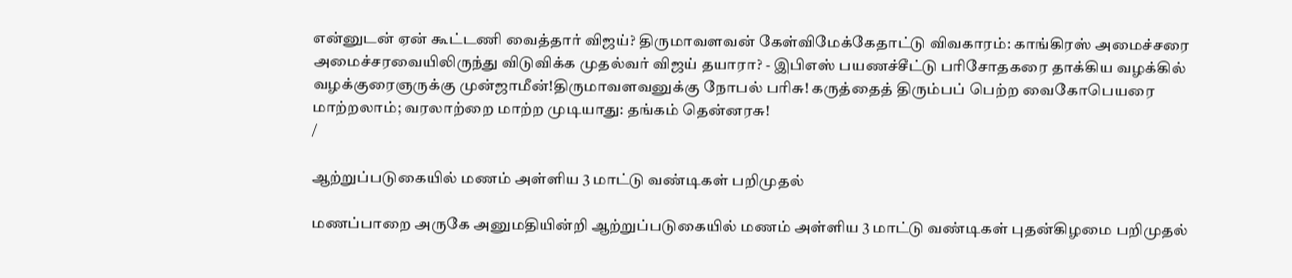என்னுடன் ஏன் கூட்டணி வைத்தார் விஜய்? திருமாவளவன் கேள்விமேக்கேதாட்டு விவகாரம்: காங்கிரஸ் அமைச்சரை அமைச்சரவையிலிருந்து விடுவிக்க முதல்வர் விஜய் தயாரா? - இபிஎஸ் பயணச்சீட்டு பரிசோதகரை தாக்கிய வழக்கில் வழக்குரைஞருக்கு முன்ஜாமீன்!திருமாவளவனுக்கு நோபல் பரிசு! கருத்தைத் திரும்பப் பெற்ற வைகோபெயரை மாற்றலாம்; வரலாற்றை மாற்ற முடியாது: தங்கம் தென்னரசு!
/

ஆற்றுப்படுகையில் மணம் அள்ளிய 3 மாட்டு வண்டிகள் பறிமுதல்

மணப்பாறை அருகே அனுமதியின்றி ஆற்றுப்படுகையில் மணம் அள்ளிய 3 மாட்டு வண்டிகள் புதன்கிழமை பறிமுதல்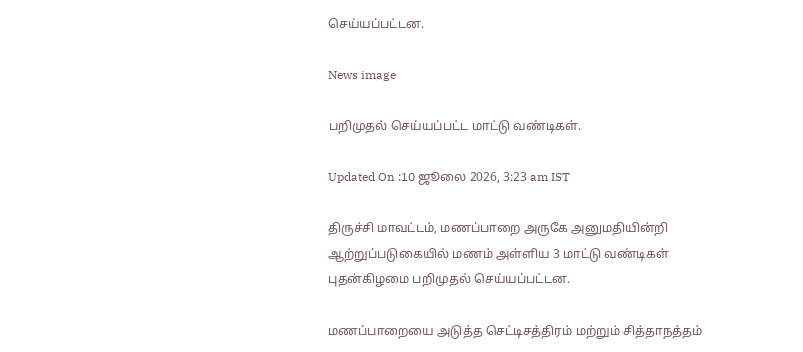செய்யப்பட்டன.

News image

பறிமுதல் செய்யப்பட்ட மாட்டு வண்டிகள்.

Updated On :10 ஜூலை 2026, 3:23 am IST

திருச்சி மாவட்டம், மணப்பாறை அருகே அனுமதியின்றி ஆற்றுப்படுகையில் மணம் அள்ளிய 3 மாட்டு வண்டிகள் புதன்கிழமை பறிமுதல் செய்யப்பட்டன.

மணப்பாறையை அடுத்த செட்டிசத்திரம் மற்றும் சித்தாநத்தம்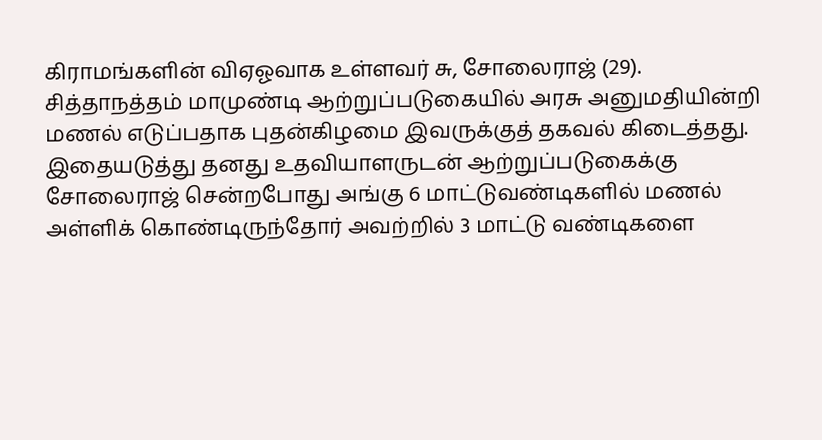கிராமங்களின் விஏஓவாக உள்ளவர் சு, சோலைராஜ் (29). சித்தாநத்தம் மாமுண்டி ஆற்றுப்படுகையில் அரசு அனுமதியின்றி மணல் எடுப்பதாக புதன்கிழமை இவருக்குத் தகவல் கிடைத்தது. இதையடுத்து தனது உதவியாளருடன் ஆற்றுப்படுகைக்கு சோலைராஜ் சென்றபோது அங்கு 6 மாட்டுவண்டிகளில் மணல் அள்ளிக் கொண்டிருந்தோர் அவற்றில் 3 மாட்டு வண்டிகளை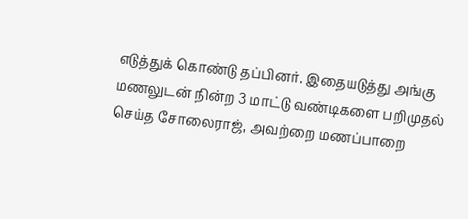எடுத்துக் கொண்டு தப்பினர். இதையடுத்து அங்கு மணலுடன் நின்ற 3 மாட்டு வண்டிகளை பறிமுதல் செய்த சோலைராஜ், அவற்றை மணப்பாறை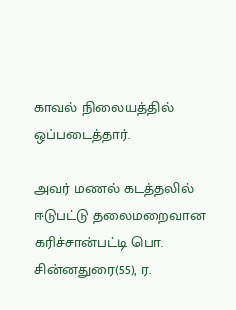காவல் நிலையத்தில் ஒப்படைத்தார்.

அவர் மணல் கடத்தலில் ஈடுபட்டு தலைமறைவான கரிச்சான்பட்டி பொ. சின்னதுரை(55), ர.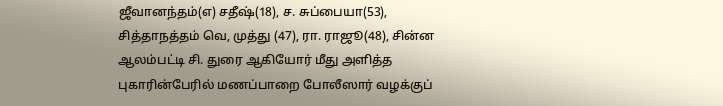ஜீவானந்தம்(எ) சதீஷ்(18), ச. சுப்பையா(53), சித்தாநத்தம் வெ, முத்து (47), ரா. ராஜூ(48), சின்ன ஆலம்பட்டி சி. துரை ஆகியோர் மீது அளித்த புகாரின்பேரில் மணப்பாறை போலீஸார் வழக்குப்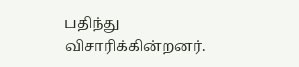பதிந்து விசாரிக்கின்றனர்.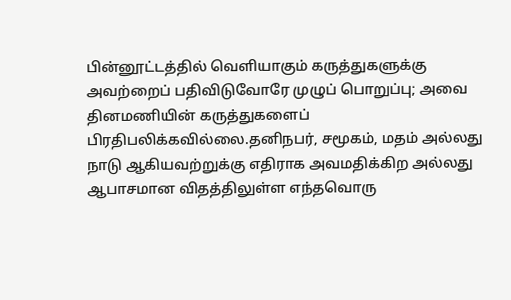பின்னூட்டத்தில் வெளியாகும் கருத்துகளுக்கு அவற்றைப் பதிவிடுவோரே முழுப் பொறுப்பு; அவை தினமணியின் கருத்துகளைப் பிரதிபலிக்கவில்லை.தனிநபர், சமூகம், மதம் அல்லது நாடு ஆகியவற்றுக்கு எதிராக அவமதிக்கிற அல்லது ஆபாசமான விதத்திலுள்ள எந்தவொரு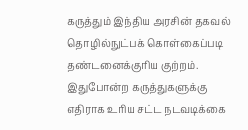கருத்தும் இந்திய அரசின் தகவல் தொழில்நுட்பக் கொள்கைப்படி தண்டனைக்குரிய குற்றம். இதுபோன்ற கருத்துகளுக்கு எதிராக உரிய சட்ட நடவடிக்கை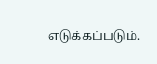எடுக்கப்படும்.